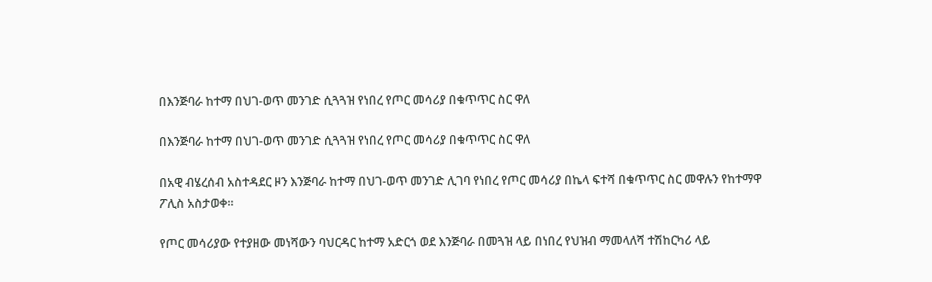በእንጅባራ ከተማ በህገ-ወጥ መንገድ ሲጓጓዝ የነበረ የጦር መሳሪያ በቁጥጥር ስር ዋለ

በእንጅባራ ከተማ በህገ-ወጥ መንገድ ሲጓጓዝ የነበረ የጦር መሳሪያ በቁጥጥር ስር ዋለ

በአዊ ብሄረሰብ አስተዳደር ዞን እንጅባራ ከተማ በህገ-ወጥ መንገድ ሊገባ የነበረ የጦር መሳሪያ በኬላ ፍተሻ በቁጥጥር ስር መዋሉን የከተማዋ ፖሊስ አስታወቀ።

የጦር መሳሪያው የተያዘው መነሻውን ባህርዳር ከተማ አድርጎ ወደ እንጅባራ በመጓዝ ላይ በነበረ የህዝብ ማመላለሻ ተሽከርካሪ ላይ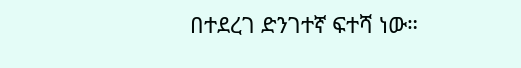በተደረገ ድንገተኛ ፍተሻ ነው።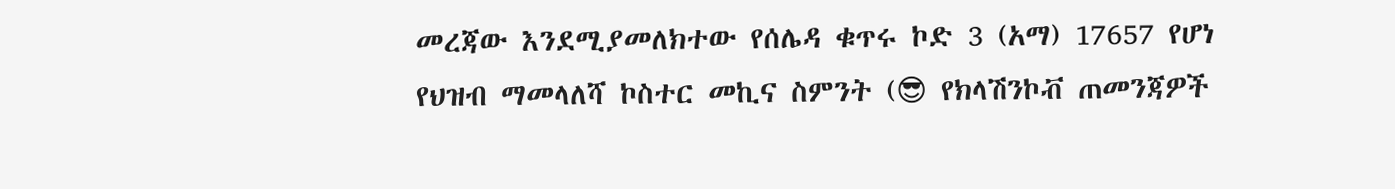መረጃው እንደሚያመለክተው የሰሌዳ ቁጥሩ ኮድ 3 (አማ) 17657 የሆነ የህዝብ ማመላለሻ ኮስተር መኪና ስምንት (😎 የክላሽንኮቭ ጠመንጃዎች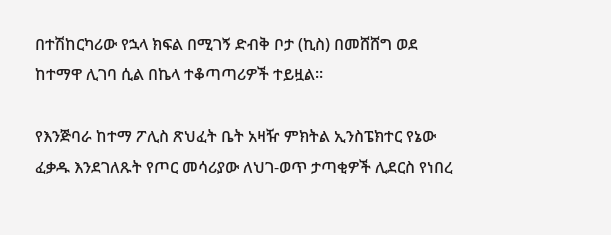በተሽከርካሪው የኋላ ክፍል በሚገኝ ድብቅ ቦታ (ኪስ) በመሸሸግ ወደ ከተማዋ ሊገባ ሲል በኬላ ተቆጣጣሪዎች ተይዟል።

የእንጅባራ ከተማ ፖሊስ ጽህፈት ቤት አዛዥ ምክትል ኢንስፔክተር የኔው ፈቃዱ እንደገለጹት የጦር መሳሪያው ለህገ-ወጥ ታጣቂዎች ሊደርስ የነበረ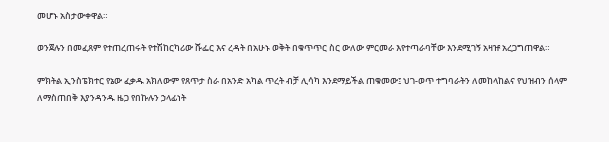መሆኑ አስታውቀዋል።

ወንጀሉን በመፈጸም የተጠረጠሩት የተሽከርካሪው ሹፌር እና ረዳት በአሁኑ ወቅት በቁጥጥር ስር ውለው ምርመራ እየተጣራባቸው እንደሚገኝ አዛዡ አረጋግጠዋል።

ምክትል ኢንስፔክተር የኔው ፈቃዱ አክለውም የጸጥታ ስራ በአንድ አካል ጥረት ብቻ ሊሳካ እንደማይችል ጠቁመው፤ ህገ-ወጥ ተግባራትን ለመከላከልና የህዝብን ሰላም ለማስጠበቅ እያንዳንዱ ዜጋ የበኩሉን ኃላፊነት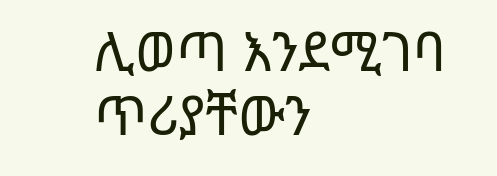ሊወጣ እንደሚገባ ጥሪያቸውን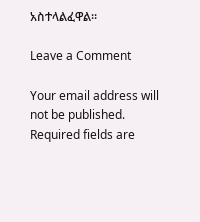አስተላልፈዋል።

Leave a Comment

Your email address will not be published. Required fields are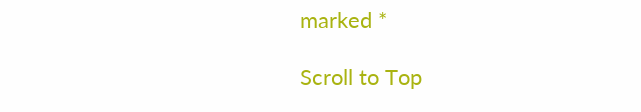marked *

Scroll to Top